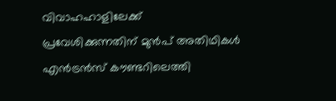വിവാഹഹാളിലേക്ക് പ്രവേശിക്കുന്നതിന് മുൻപ് അതിഥികൾ എൻട്രൻസ് കൗണ്ടറിലെത്തി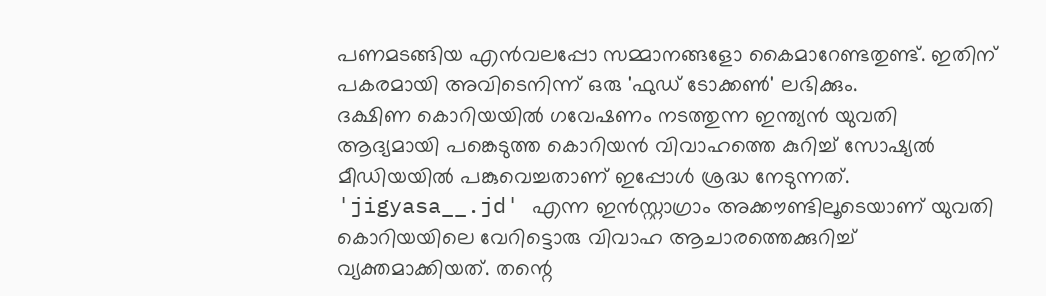പണമടങ്ങിയ എൻവലപ്പോ സമ്മാനങ്ങളോ കൈമാറേണ്ടതുണ്ട്. ഇതിന് പകരമായി അവിടെനിന്ന് ഒരു 'ഫുഡ് ടോക്കൺ' ലഭിക്കും.
ദക്ഷിണ കൊറിയയിൽ ഗവേഷണം നടത്തുന്ന ഇന്ത്യൻ യുവതി ആദ്യമായി പങ്കെടുത്ത കൊറിയൻ വിവാഹത്തെ കുറിച്ച് സോഷ്യൽ മീഡിയയിൽ പങ്കുവെച്ചതാണ് ഇപ്പോൾ ശ്രദ്ധ നേടുന്നത്. 'jigyasa__.jd' എന്ന ഇൻസ്റ്റാഗ്രാം അക്കൗണ്ടിലൂടെയാണ് യുവതി കൊറിയയിലെ വേറിട്ടൊരു വിവാഹ ആചാരത്തെക്കുറിച്ച് വ്യക്തമാക്കിയത്. തന്റെ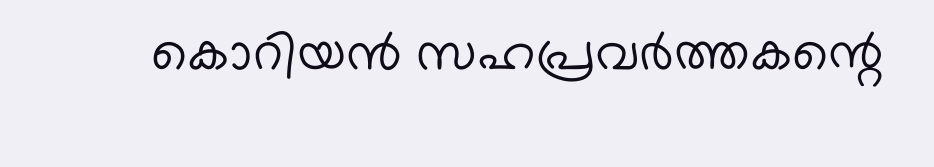കൊറിയൻ സഹപ്രവർത്തകന്റെ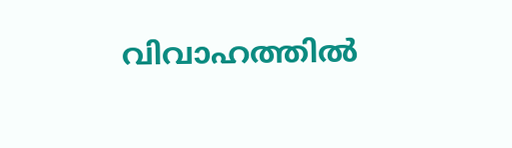വിവാഹത്തിൽ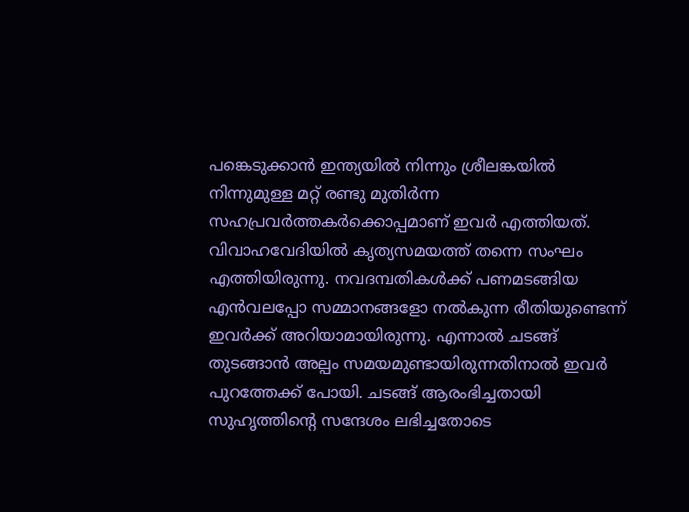പങ്കെടുക്കാൻ ഇന്ത്യയിൽ നിന്നും ശ്രീലങ്കയിൽ നിന്നുമുള്ള മറ്റ് രണ്ടു മുതിർന്ന സഹപ്രവർത്തകർക്കൊപ്പമാണ് ഇവർ എത്തിയത്.
വിവാഹവേദിയിൽ കൃത്യസമയത്ത് തന്നെ സംഘം എത്തിയിരുന്നു. നവദമ്പതികൾക്ക് പണമടങ്ങിയ എൻവലപ്പോ സമ്മാനങ്ങളോ നൽകുന്ന രീതിയുണ്ടെന്ന് ഇവർക്ക് അറിയാമായിരുന്നു. എന്നാൽ ചടങ്ങ് തുടങ്ങാൻ അല്പം സമയമുണ്ടായിരുന്നതിനാൽ ഇവർ പുറത്തേക്ക് പോയി. ചടങ്ങ് ആരംഭിച്ചതായി സുഹൃത്തിന്റെ സന്ദേശം ലഭിച്ചതോടെ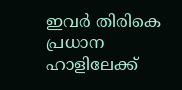ഇവർ തിരികെ പ്രധാന ഹാളിലേക്ക്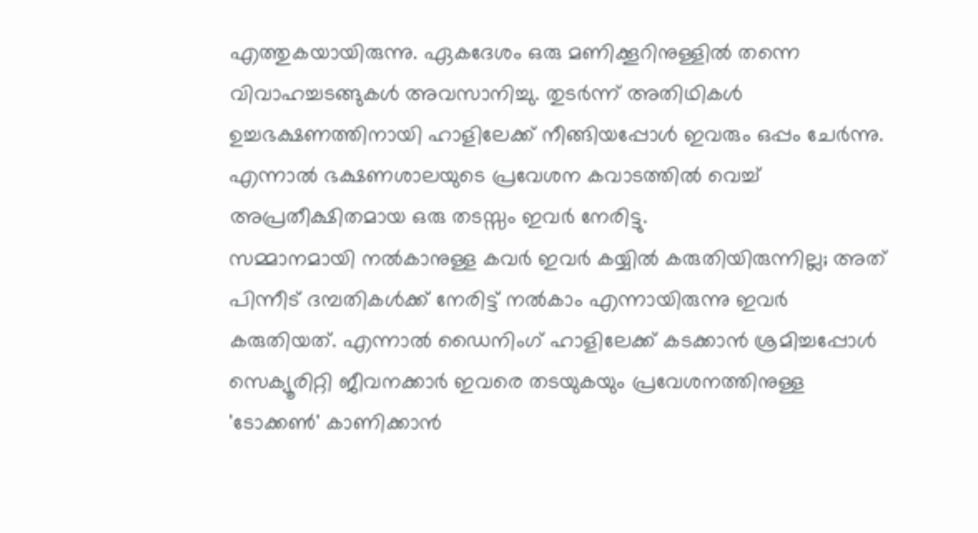എത്തുകയായിരുന്നു. ഏകദേശം ഒരു മണിക്കൂറിനുള്ളിൽ തന്നെ വിവാഹച്ചടങ്ങുകൾ അവസാനിച്ചു. തുടർന്ന് അതിഥികൾ ഉച്ചഭക്ഷണത്തിനായി ഹാളിലേക്ക് നീങ്ങിയപ്പോൾ ഇവരും ഒപ്പം ചേർന്നു. എന്നാൽ ഭക്ഷണശാലയുടെ പ്രവേശന കവാടത്തിൽ വെച്ച് അപ്രതീക്ഷിതമായ ഒരു തടസ്സം ഇവർ നേരിട്ടു.
സമ്മാനമായി നൽകാനുള്ള കവർ ഇവർ കയ്യിൽ കരുതിയിരുന്നില്ല; അത് പിന്നീട് ദമ്പതികൾക്ക് നേരിട്ട് നൽകാം എന്നായിരുന്നു ഇവർ കരുതിയത്. എന്നാൽ ഡൈനിംഗ് ഹാളിലേക്ക് കടക്കാൻ ശ്രമിച്ചപ്പോൾ സെക്യൂരിറ്റി ജീവനക്കാർ ഇവരെ തടയുകയും പ്രവേശനത്തിനുള്ള 'ടോക്കൺ' കാണിക്കാൻ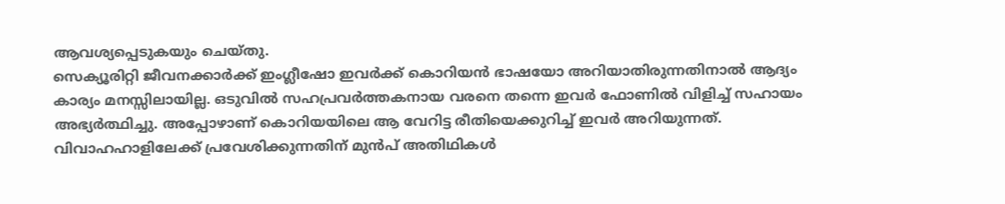ആവശ്യപ്പെടുകയും ചെയ്തു.
സെക്യൂരിറ്റി ജീവനക്കാർക്ക് ഇംഗ്ലീഷോ ഇവർക്ക് കൊറിയൻ ഭാഷയോ അറിയാതിരുന്നതിനാൽ ആദ്യം കാര്യം മനസ്സിലായില്ല. ഒടുവിൽ സഹപ്രവർത്തകനായ വരനെ തന്നെ ഇവർ ഫോണിൽ വിളിച്ച് സഹായം അഭ്യർത്ഥിച്ചു. അപ്പോഴാണ് കൊറിയയിലെ ആ വേറിട്ട രീതിയെക്കുറിച്ച് ഇവർ അറിയുന്നത്.
വിവാഹഹാളിലേക്ക് പ്രവേശിക്കുന്നതിന് മുൻപ് അതിഥികൾ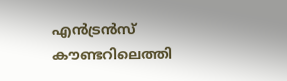എൻട്രൻസ് കൗണ്ടറിലെത്തി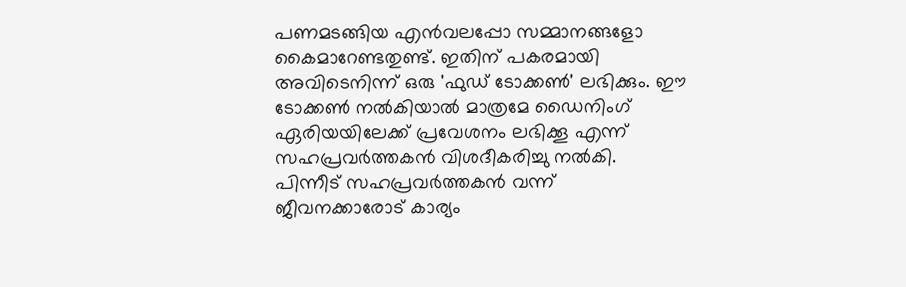പണമടങ്ങിയ എൻവലപ്പോ സമ്മാനങ്ങളോ കൈമാറേണ്ടതുണ്ട്. ഇതിന് പകരമായി അവിടെനിന്ന് ഒരു 'ഫുഡ് ടോക്കൺ' ലഭിക്കും. ഈ ടോക്കൺ നൽകിയാൽ മാത്രമേ ഡൈനിംഗ് ഏരിയയിലേക്ക് പ്രവേശനം ലഭിക്കൂ എന്ന് സഹപ്രവർത്തകൻ വിശദീകരിച്ചു നൽകി.
പിന്നീട് സഹപ്രവർത്തകൻ വന്ന് ജീവനക്കാരോട് കാര്യം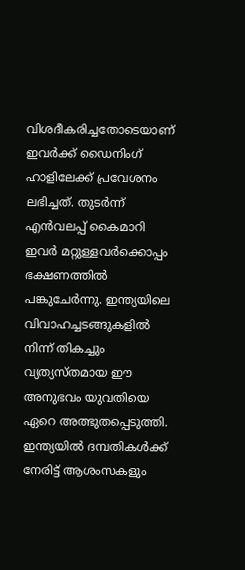വിശദീകരിച്ചതോടെയാണ് ഇവർക്ക് ഡൈനിംഗ് ഹാളിലേക്ക് പ്രവേശനം ലഭിച്ചത്. തുടർന്ന് എൻവലപ്പ് കൈമാറി ഇവർ മറ്റുള്ളവർക്കൊപ്പം ഭക്ഷണത്തിൽ പങ്കുചേർന്നു. ഇന്ത്യയിലെ വിവാഹച്ചടങ്ങുകളിൽ നിന്ന് തികച്ചും വ്യത്യസ്തമായ ഈ അനുഭവം യുവതിയെ ഏറെ അത്ഭുതപ്പെടുത്തി. ഇന്ത്യയിൽ ദമ്പതികൾക്ക് നേരിട്ട് ആശംസകളും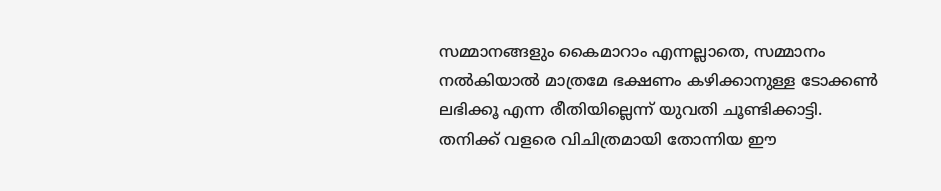സമ്മാനങ്ങളും കൈമാറാം എന്നല്ലാതെ, സമ്മാനം നൽകിയാൽ മാത്രമേ ഭക്ഷണം കഴിക്കാനുള്ള ടോക്കൺ ലഭിക്കൂ എന്ന രീതിയില്ലെന്ന് യുവതി ചൂണ്ടിക്കാട്ടി.
തനിക്ക് വളരെ വിചിത്രമായി തോന്നിയ ഈ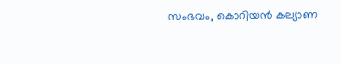സംഭവം, കൊറിയൻ കല്യാണ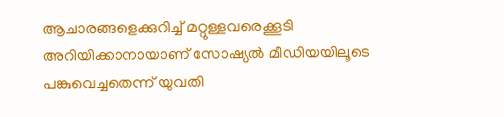ആചാരങ്ങളെക്കുറിച്ച് മറ്റുള്ളവരെക്കൂടി അറിയിക്കാനായാണ് സോഷ്യൽ മീഡിയയിലൂടെ പങ്കുവെച്ചതെന്ന് യുവതി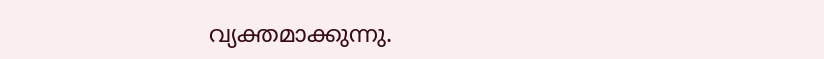വ്യക്തമാക്കുന്നു.